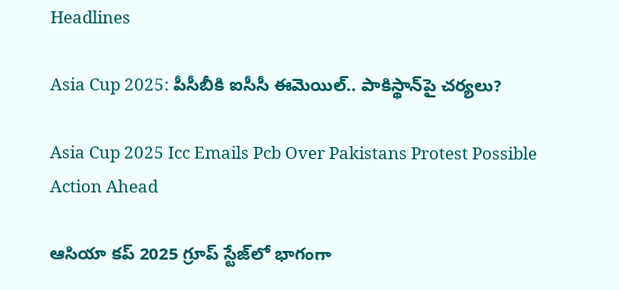Headlines

Asia Cup 2025: పీసీబీకి ఐసీసీ ఈమెయిల్‌.. పాకిస్థాన్‌పై చర్యలు?

Asia Cup 2025 Icc Emails Pcb Over Pakistans Protest Possible Action Ahead

ఆసియా కప్‌ 2025 గ్రూప్ స్టేజ్‌లో భాగంగా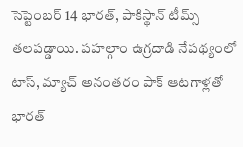సెప్టెంబర్ 14 భారత్, పాకిస్థాన్‌ టీమ్స్ తలపడ్డాయి. పహల్గాం ఉగ్రదాడి నేపథ్యంలో టాస్, మ్యాచ్ అనంతరం పాక్ ఆటగాళ్లతో భారత్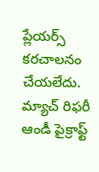ప్లేయర్స్ కరచాలనం చేయలేదు. మ్యాచ్‌ రిఫరీ ఆండీ పైక్రాఫ్ట్‌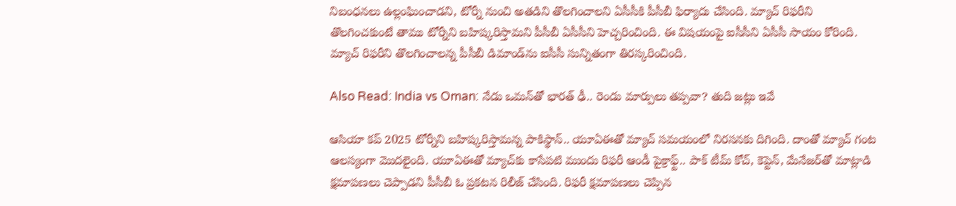నిబంధనలు ఉల్లంఘించాడని, టోర్నీ నుంచి అతడిని తొలగించాలని ఏసీసీకి పీసీబీ ఫిర్యాదు చేసింది. మ్యాచ్‌ రిఫరీని తొలగించకుంటే తాము టోర్నీని బహిష్కరిస్తామని పీసీబీ ఏసీసీని హెచ్చరించింది. ఈ విషయంపై ఐసీసీని ఏసీసీ సాయం కోరింది. మ్యాచ్ రిఫరీని తొలగించాలన్న పీసీబీ డిమాండ్‌ను ఐసీసీ సున్నితంగా తిరస్కరించింది.

Also Read: India vs Oman: నేడు ఒమన్‌తో భారత్‌ ఢీ.. రెండు మార్పులు తప్పవా? తుది జట్లు ఇవే

ఆసియా కప్‌ 2025 టోర్నీని బహిష్కరిస్తామన్న పాకిస్థాన్‌.. యూఏఈతో మ్యాచ్ సమయంలో నిరసనకు దిగింది. దాంతో మ్యాచ్‌ గంట ఆలస్యంగా మొదలైంది. యూఏఈతో మ్యాచ్‌కు కాసేపటి ముందు రిఫరీ ఆండీ పైక్రాఫ్ట్‌.. పాక్ టీమ్‌ కోచ్, కెప్టెన్‌, మేనేజర్‌తో మాట్లాడి క్షమాపణలు చెప్పాడని పీసీబీ ఓ ప్రకటన రిలీజ్ చేసింది. రిఫరీ క్షమాపణలు చెప్పిన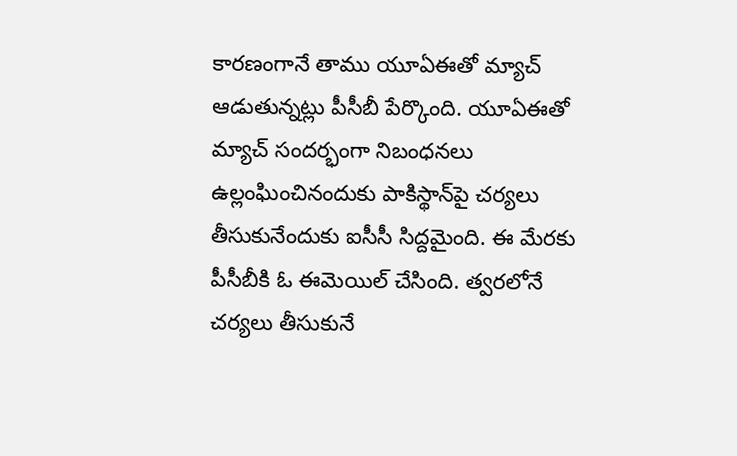కారణంగానే తాము యూఏఈతో మ్యాచ్ ఆడుతున్నట్లు పీసీబీ పేర్కొంది. యూఏఈతో మ్యాచ్‌ సందర్భంగా నిబంధనలు ఉల్లంఘించినందుకు పాకిస్థాన్‌పై చర్యలు తీసుకునేందుకు ఐసీసీ సిద్దమైంది. ఈ మేరకు పీసీబీకి ఓ ఈమెయిల్‌ చేసింది. త్వరలోనే చర్యలు తీసుకునే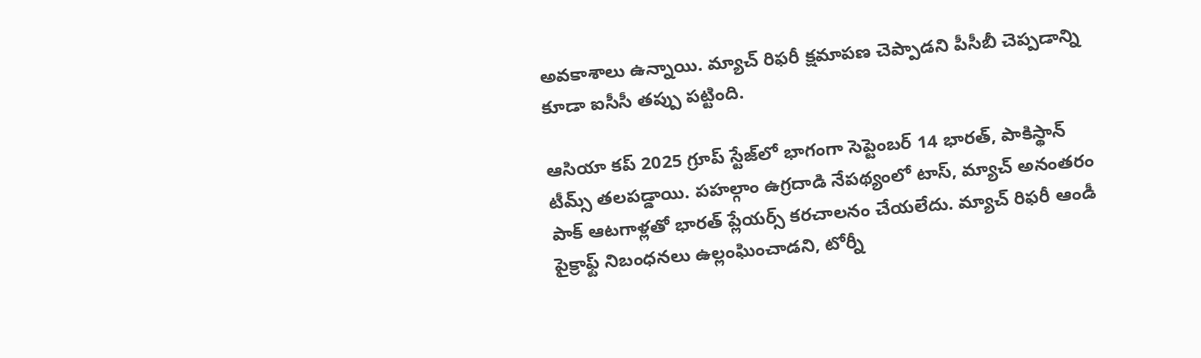అవకాశాలు ఉన్నాయి. మ్యాచ్‌ రిఫరీ క్షమాపణ చెప్పాడని పీసీబీ చెప్పడాన్ని కూడా ఐసీసీ తప్పు పట్టింది.

ఆసియా కప్‌ 2025 గ్రూప్ స్టేజ్‌లో భాగంగా సెప్టెంబర్ 14 భారత్, పాకిస్థాన్‌ టీమ్స్ తలపడ్డాయి. పహల్గాం ఉగ్రదాడి నేపథ్యంలో టాస్, మ్యాచ్ అనంతరం పాక్ ఆటగాళ్లతో భారత్ ప్లేయర్స్ కరచాలనం చేయలేదు. మ్యాచ్‌ రిఫరీ ఆండీ పైక్రాఫ్ట్‌ నిబంధనలు ఉల్లంఘించాడని, టోర్నీ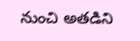నుంచి అతడిని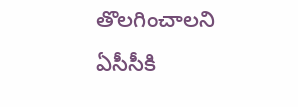తొలగించాలని ఏసీసీకి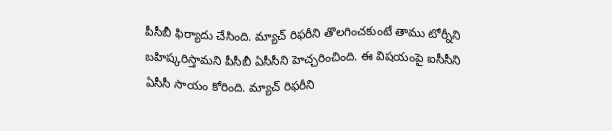పీసీబీ ఫిర్యాదు చేసింది. మ్యాచ్‌ రిఫరీని తొలగించకుంటే తాము టోర్నీని బహిష్కరిస్తామని పీసీబీ ఏసీసీని హెచ్చరించింది. ఈ విషయంపై ఐసీసీని ఏసీసీ సాయం కోరింది. మ్యాచ్ రిఫరీని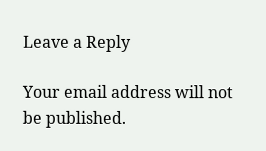Leave a Reply

Your email address will not be published.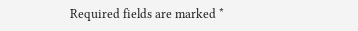Required fields are marked *